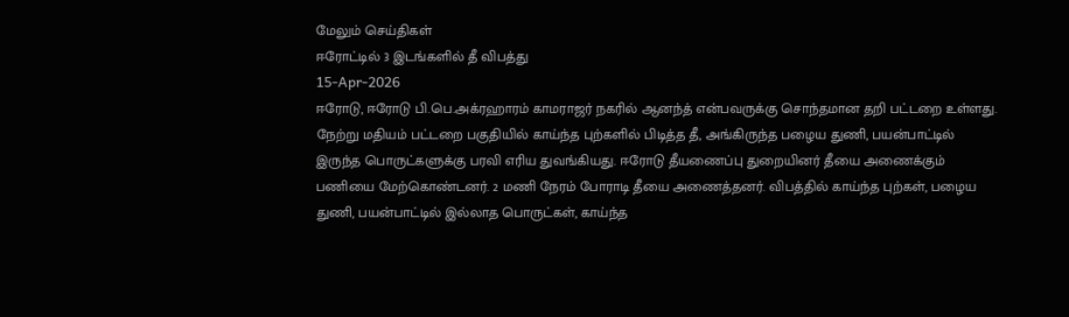மேலும் செய்திகள்
ஈரோட்டில் 3 இடங்களில் தீ விபத்து
15-Apr-2026
ஈரோடு, ஈரோடு பி.பெ.அக்ரஹாரம் காமராஜர் நகரில் ஆனந்த் என்பவருக்கு சொந்தமான தறி பட்டறை உள்ளது. நேற்று மதியம் பட்டறை பகுதியில் காய்ந்த புற்களில் பிடித்த தீ, அங்கிருந்த பழைய துணி, பயன்பாட்டில் இருந்த பொருட்களுக்கு பரவி எரிய துவங்கியது. ஈரோடு தீயணைப்பு துறையினர் தீயை அணைக்கும் பணியை மேற்கொண்டனர். 2 மணி நேரம் போராடி தீயை அணைத்தனர். விபத்தில் காய்ந்த புற்கள், பழைய துணி, பயன்பாட்டில் இல்லாத பொருட்கள், காய்ந்த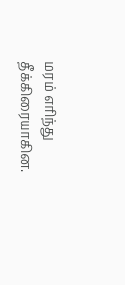மரம் எரிந்து தீக்கிரையாகின.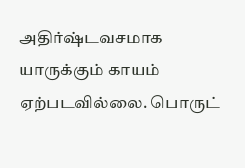அதிர்ஷ்டவசமாக யாருக்கும் காயம் ஏற்படவில்லை. பொருட்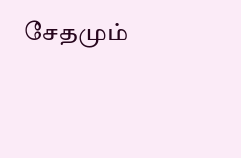சேதமும்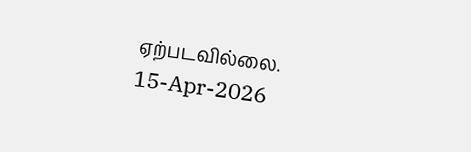ஏற்படவில்லை.
15-Apr-2026